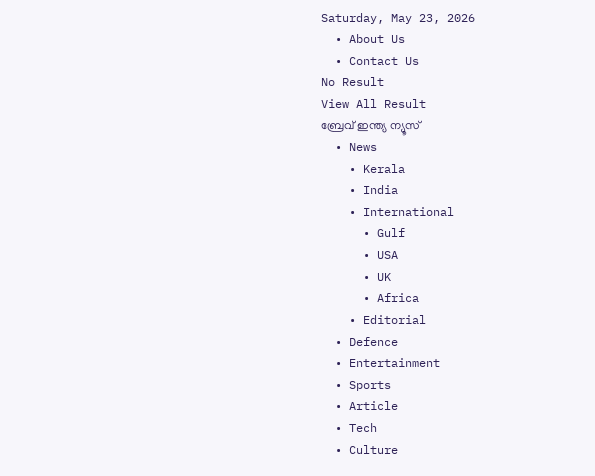Saturday, May 23, 2026
  • About Us
  • Contact Us
No Result
View All Result
ബ്രേവ് ഇന്ത്യ ന്യൂസ്
  • News
    • Kerala
    • India
    • International
      • Gulf
      • USA
      • UK
      • Africa
    • Editorial
  • Defence
  • Entertainment
  • Sports
  • Article
  • Tech
  • Culture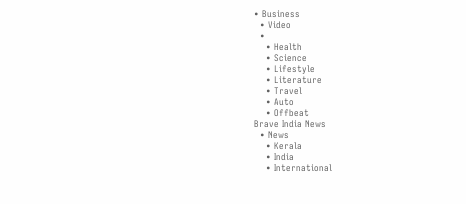• Business
  • Video
  •
    • Health
    • Science
    • Lifestyle
    • Literature
    • Travel
    • Auto
    • Offbeat
Brave India News
  • News
    • Kerala
    • India
    • International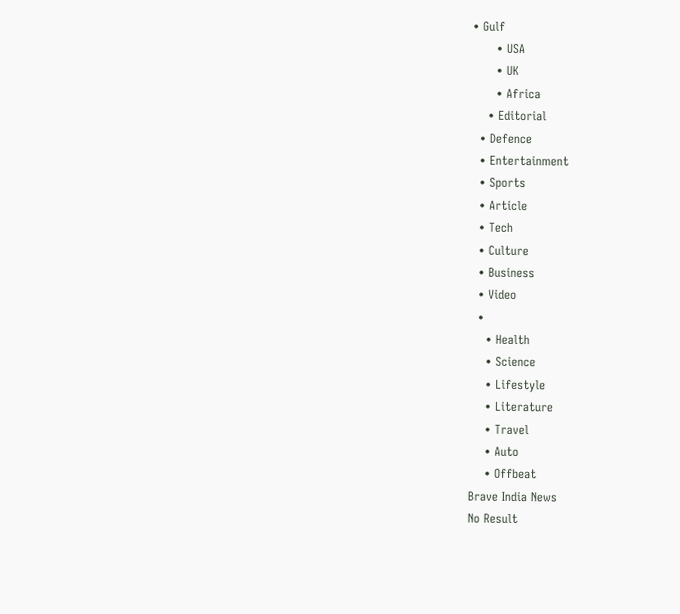• Gulf
      • USA
      • UK
      • Africa
    • Editorial
  • Defence
  • Entertainment
  • Sports
  • Article
  • Tech
  • Culture
  • Business
  • Video
  •
    • Health
    • Science
    • Lifestyle
    • Literature
    • Travel
    • Auto
    • Offbeat
Brave India News
No Result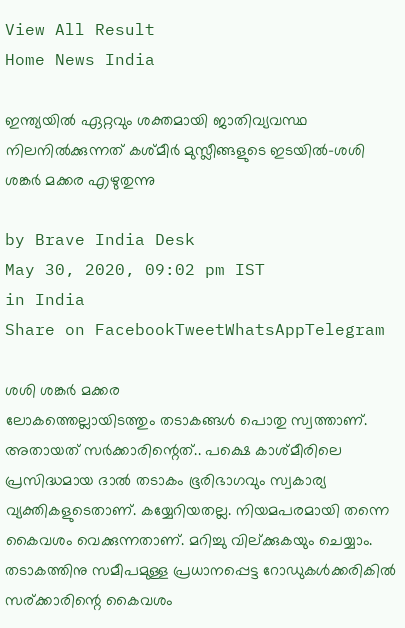View All Result
Home News India

ഇന്ത്യയില്‍ ഏറ്റവും ശക്തമായി ജാതിവ്യവസ്ഥ നിലനില്‍ക്കുന്നത് കശ്മീര്‍ മുസ്ലീങ്ങളുടെ ഇടയില്‍-ശശി ശങ്കര്‍ മക്കര എഴുതുന്നു

by Brave India Desk
May 30, 2020, 09:02 pm IST
in India
Share on FacebookTweetWhatsAppTelegram

ശശി ശങ്കര്‍ മക്കര
ലോകത്തെല്ലായിടത്തും തടാകങ്ങള്‍ പൊതു സ്വത്താണ്. അതായത് സര്‍ക്കാരിന്റെത്.. പക്ഷെ കാശ്മീരിലെ പ്രസിദ്ധമായ ദാല്‍ തടാകം ഭൂരിഭാഗവും സ്വകാര്യ വ്യക്തികളുടെതാണ്. കയ്യേറിയതല്ല. നിയമപരമായി തന്നെ കൈവശം വെക്കുന്നതാണ്. മറിച്ചു വില്ക്കുകയും ചെയ്യാം. തടാകത്തിനു സമീപമുള്ള പ്രധാനപ്പെട്ട റോഡുകള്‍ക്കരികില്‍ സര്ക്കാരിന്റെ കൈവശം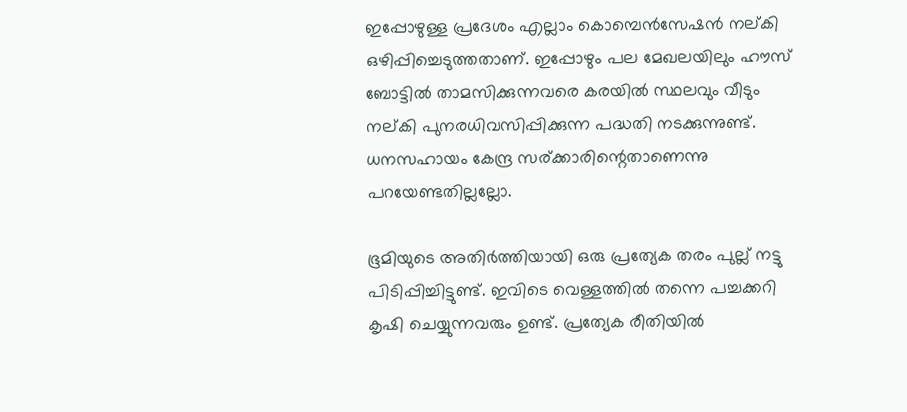ഇപ്പോഴുള്ള പ്രദേശം എല്ലാം കൊമ്പെന്‍സേഷന്‍ നല്കി ഒഴിപ്പിച്ചെടുത്തതാണ്. ഇപ്പോഴും പല മേഖലയിലും ഹൗസ് ബോട്ടില്‍ താമസിക്കുന്നവരെ കരയില്‍ സ്ഥലവും വീടും നല്കി പുനരധിവസിപ്പിക്കുന്ന പദ്ധതി നടക്കുന്നുണ്ട്. ധനസഹായം കേന്ദ്ര സര്ക്കാരിന്റെതാണെന്നു പറയേണ്ടതില്ലല്ലോ.

ഭൂമിയുടെ അതിര്‍ത്തിയായി ഒരു പ്രത്യേക തരം പുല്ല് നട്ടു പിടിപ്പിച്ചിട്ടുണ്ട്. ഇവിടെ വെള്ളത്തില്‍ തന്നെ പച്ചക്കറി കൃഷി ചെയ്യുന്നവരും ഉണ്ട്. പ്രത്യേക രീതിയില്‍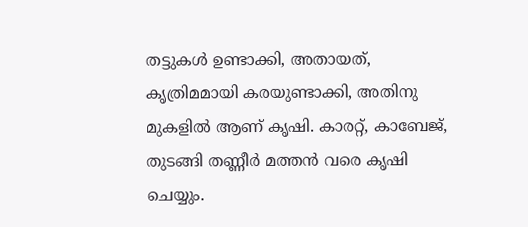തട്ടുകള്‍ ഉണ്ടാക്കി, അതായത്, കൃത്രിമമായി കരയുണ്ടാക്കി, അതിനു മുകളില്‍ ആണ് കൃഷി. കാരറ്റ്, കാബേജ്, തുടങ്ങി തണ്ണീര്‍ മത്തന്‍ വരെ കൃഷി ചെയ്യും.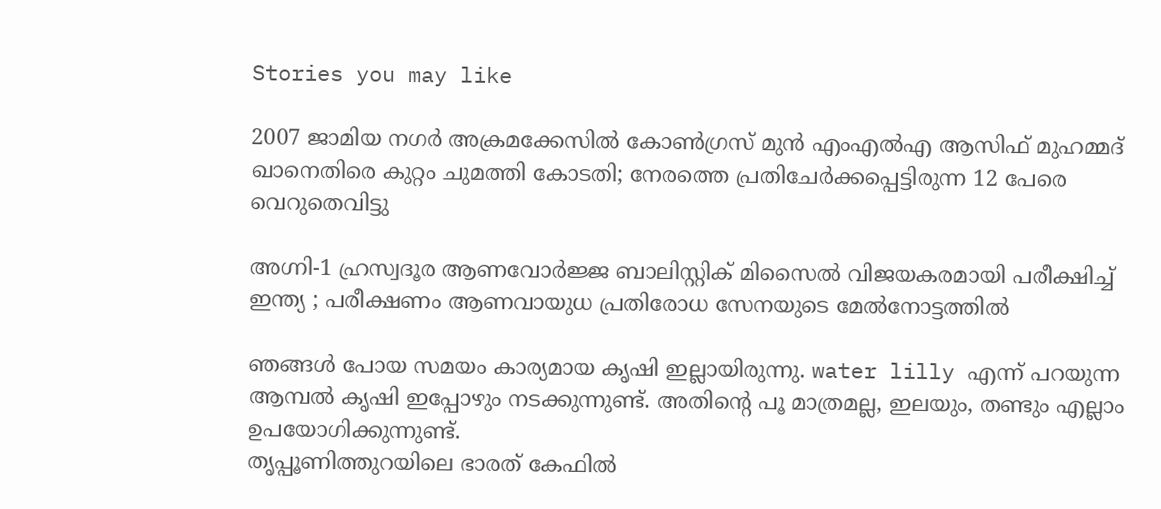Stories you may like

2007 ജാമിയ നഗർ അക്രമക്കേസിൽ കോൺഗ്രസ് മുൻ എംഎൽഎ ആസിഫ് മുഹമ്മദ് ഖാനെതിരെ കുറ്റം ചുമത്തി കോടതി; നേരത്തെ പ്രതിചേർക്കപ്പെട്ടിരുന്ന 12 പേരെ വെറുതെവിട്ടു

അഗ്നി-1 ഹ്രസ്വദൂര ആണവോർജ്ജ ബാലിസ്റ്റിക് മിസൈൽ വിജയകരമായി പരീക്ഷിച്ച് ഇന്ത്യ ; പരീക്ഷണം ആണവായുധ പ്രതിരോധ സേനയുടെ മേൽനോട്ടത്തിൽ

ഞങ്ങള്‍ പോയ സമയം കാര്യമായ കൃഷി ഇല്ലായിരുന്നു. water lilly എന്ന് പറയുന്ന ആമ്പല്‍ കൃഷി ഇപ്പോഴും നടക്കുന്നുണ്ട്. അതിന്റെ പൂ മാത്രമല്ല, ഇലയും, തണ്ടും എല്ലാം ഉപയോഗിക്കുന്നുണ്ട്.
തൃപ്പൂണിത്തുറയിലെ ഭാരത് കേഫില്‍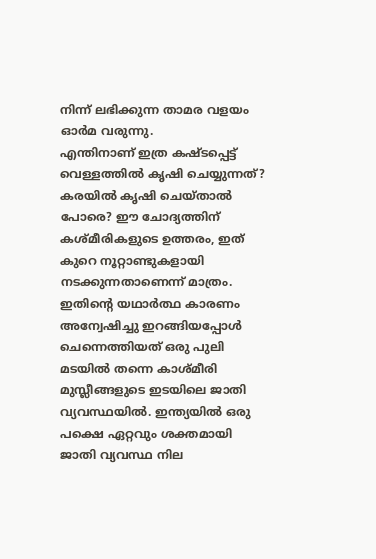നിന്ന് ലഭിക്കുന്ന താമര വളയം ഓര്‍മ വരുന്നു.
എന്തിനാണ് ഇത്ര കഷ്ടപ്പെട്ട് വെള്ളത്തില്‍ കൃഷി ചെയ്യുന്നത്? കരയില്‍ കൃഷി ചെയ്താല്‍ പോരെ? ഈ ചോദ്യത്തിന് കശ്മീരികളുടെ ഉത്തരം, ഇത് കുറെ നൂറ്റാണ്ടുകളായി നടക്കുന്നതാണെന്ന് മാത്രം.
ഇതിന്റെ യഥാര്‍ത്ഥ കാരണം അന്വേഷിച്ചു ഇറങ്ങിയപ്പോള്‍ ചെന്നെത്തിയത് ഒരു പുലി മടയില്‍ തന്നെ കാശ്മീരി മുസ്ലീങ്ങളുടെ ഇടയിലെ ജാതി വ്യവസ്ഥയില്‍. ഇന്ത്യയില്‍ ഒരു പക്ഷെ ഏറ്റവും ശക്തമായി ജാതി വ്യവസ്ഥ നില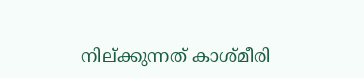നില്ക്കുന്നത് കാശ്മീരി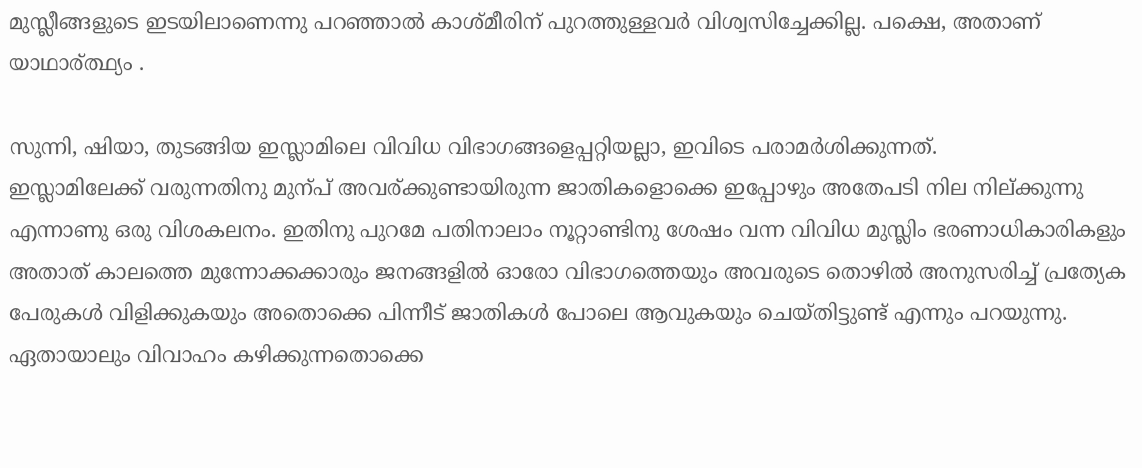മുസ്ലീങ്ങളുടെ ഇടയിലാണെന്നു പറഞ്ഞാല്‍ കാശ്മീരിന് പുറത്തുള്ളവര്‍ വിശ്വസിച്ചേക്കില്ല. പക്ഷെ, അതാണ് യാഥാര്ത്ഥ്യം .

സുന്നി, ഷിയാ, തുടങ്ങിയ ഇസ്ലാമിലെ വിവിധ വിഭാഗങ്ങളെപ്പറ്റിയല്ലാ, ഇവിടെ പരാമര്‍ശിക്കുന്നത്.
ഇസ്ലാമിലേക്ക് വരുന്നതിനു മുന്പ് അവര്ക്കുണ്ടായിരുന്ന ജാതികളൊക്കെ ഇപ്പോഴും അതേപടി നില നില്ക്കുന്നു എന്നാണു ഒരു വിശകലനം. ഇതിനു പുറമേ പതിനാലാം നൂറ്റാണ്ടിനു ശേഷം വന്ന വിവിധ മുസ്ലിം ഭരണാധികാരികളും അതാത് കാലത്തെ മുന്നോക്കക്കാരും ജനങ്ങളില്‍ ഓരോ വിഭാഗത്തെയും അവരുടെ തൊഴില്‍ അനുസരിച്ച് പ്രത്യേക പേരുകള്‍ വിളിക്കുകയും അതൊക്കെ പിന്നീട് ജാതികള്‍ പോലെ ആവുകയും ചെയ്തിട്ടുണ്ട് എന്നും പറയുന്നു. ഏതായാലും വിവാഹം കഴിക്കുന്നതൊക്കെ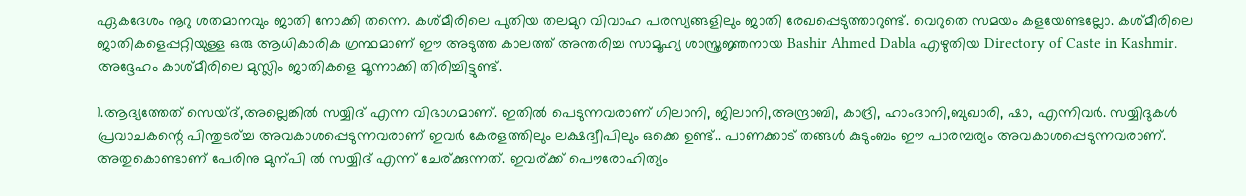ഏകദേശം നൂറു ശതമാനവും ജാതി നോക്കി തന്നെ. കശ്മീരിലെ പുതിയ തലമുറ വിവാഹ പരസ്യങ്ങളിലും ജാതി രേഖപ്പെടുത്താറുണ്ട്. വെറുതെ സമയം കളയേണ്ടല്ലോ. കശ്മീരിലെ ജാതികളെപ്പറ്റിയുള്ള ഒരു ആധികാരിക ഗ്രന്ഥമാണ് ഈ അടുത്ത കാലത്ത് അന്തരിച്ച സാമൂഹ്യ ശാസ്ത്രജ്ഞനായ Bashir Ahmed Dabla എഴുതിയ Directory of Caste in Kashmir. അദ്ദേഹം കാശ്മീരിലെ മുസ്ലിം ജാതികളെ മൂന്നാക്കി തിരിച്ചിട്ടുണ്ട്.

1.ആദ്യത്തേത് സെയ്ദ്,അല്ലെങ്കില്‍ സയ്യിദ് എന്ന വിഭാഗമാണ്. ഇതില്‍ പെടുന്നവരാണ് ഗിലാനി, ജിലാനി,അന്ദ്രാബി, കാദ്രി, ഹാംദാനി,ബുഖാരി, ഷാ, എന്നിവര്‍. സയ്യിദുകള്‍ പ്രവാചകന്റെ പിന്തുടര്ച്ച അവകാശപ്പെടുന്നവരാണ് ഇവര്‍ കേരളത്തിലും ലക്ഷദ്വീപിലും ഒക്കെ ഉണ്ട്.. പാണക്കാട് തങ്ങള്‍ കുടുംബം ഈ പാരമ്പര്യം അവകാശപ്പെടുന്നവരാണ്. അതുകൊണ്ടാണ് പേരിനു മുന്പി ല്‍ സയ്യിദ് എന്ന് ചേര്ക്കുന്നത്. ഇവര്ക്ക് പൌരോഹിത്യം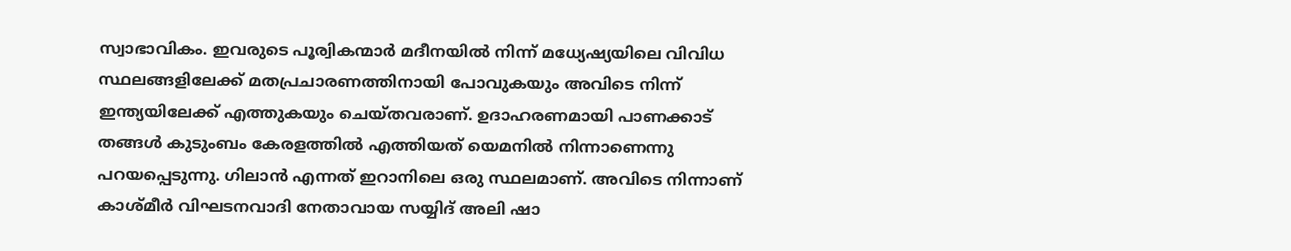സ്വാഭാവികം. ഇവരുടെ പൂര്വികന്മാര്‍ മദീനയില്‍ നിന്ന് മധ്യേഷ്യയിലെ വിവിധ സ്ഥലങ്ങളിലേക്ക് മതപ്രചാരണത്തിനായി പോവുകയും അവിടെ നിന്ന് ഇന്ത്യയിലേക്ക് എത്തുകയും ചെയ്തവരാണ്. ഉദാഹരണമായി പാണക്കാട് തങ്ങള്‍ കുടുംബം കേരളത്തില്‍ എത്തിയത് യെമനില്‍ നിന്നാണെന്നു പറയപ്പെടുന്നു. ഗിലാന്‍ എന്നത് ഇറാനിലെ ഒരു സ്ഥലമാണ്. അവിടെ നിന്നാണ് കാശ്മീര്‍ വിഘടനവാദി നേതാവായ സയ്യിദ് അലി ഷാ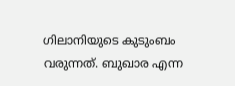ഗിലാനിയുടെ കുടുംബം വരുന്നത്. ബുഖാര എന്ന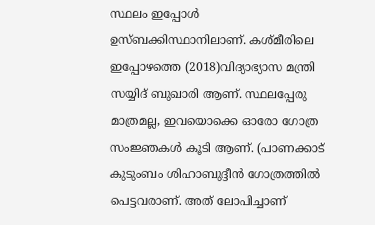സ്ഥലം ഇപ്പോള്‍ ഉസ്ബക്കിസ്ഥാനിലാണ്. കശ്മീരിലെ ഇപ്പോഴത്തെ (2018)വിദ്യാഭ്യാസ മന്ത്രി സയ്യിദ് ബുഖാരി ആണ്. സ്ഥലപ്പേരു മാത്രമല്ല, ഇവയൊക്കെ ഓരോ ഗോത്ര സംജ്ഞകള്‍ കൂടി ആണ്. (പാണക്കാട് കുടുംബം ശിഹാബുദ്ദീന്‍ ഗോത്രത്തില്‍ പെട്ടവരാണ്. അത് ലോപിച്ചാണ്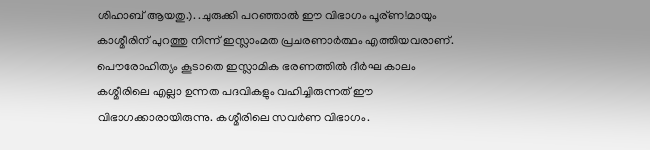ശിഹാബ് ആയതു.). .ചുരുക്കി പറഞ്ഞാല്‍ ഈ വിഭാഗം പൂര്ണ!മായും കാശ്മീരിന് പുറത്തു നിന്ന് ഇസ്ലാംമത പ്രചരണാര്‍ത്ഥം എത്തിയവരാണ്. പൌരോഹിത്യം കൂടാതെ ഇസ്ലാമിക ഭരണത്തില്‍ ദീര്‍ഘ കാലം കശ്മീരിലെ എല്ലാ ഉന്നത പദവികളും വഹിച്ചിരുന്നത് ഈ വിഭാഗക്കാരായിരുന്നു. കശ്മീരിലെ സവര്‍ണ വിഭാഗം.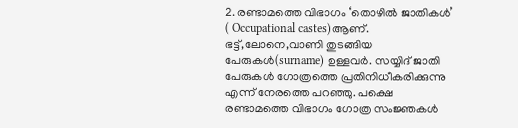2. രണ്ടാമത്തെ വിഭാഗം ‘തൊഴില്‍ ജാതികള്‍’ ( Occupational castes)ആണ്. ഭട്ട്,ലോനെ,വാണി തുടങ്ങിയ പേരുകള്‍(surname) ഉള്ളവര്‍. സയ്യിദ് ജാതി പേരുകള്‍ ഗോത്രത്തെ പ്രതിനിധീകരിക്കുന്നു എന്ന് നേരത്തെ പറഞ്ഞു. പക്ഷെ രണ്ടാമത്തെ വിഭാഗം ഗോത്ര സംജ്ഞകള്‍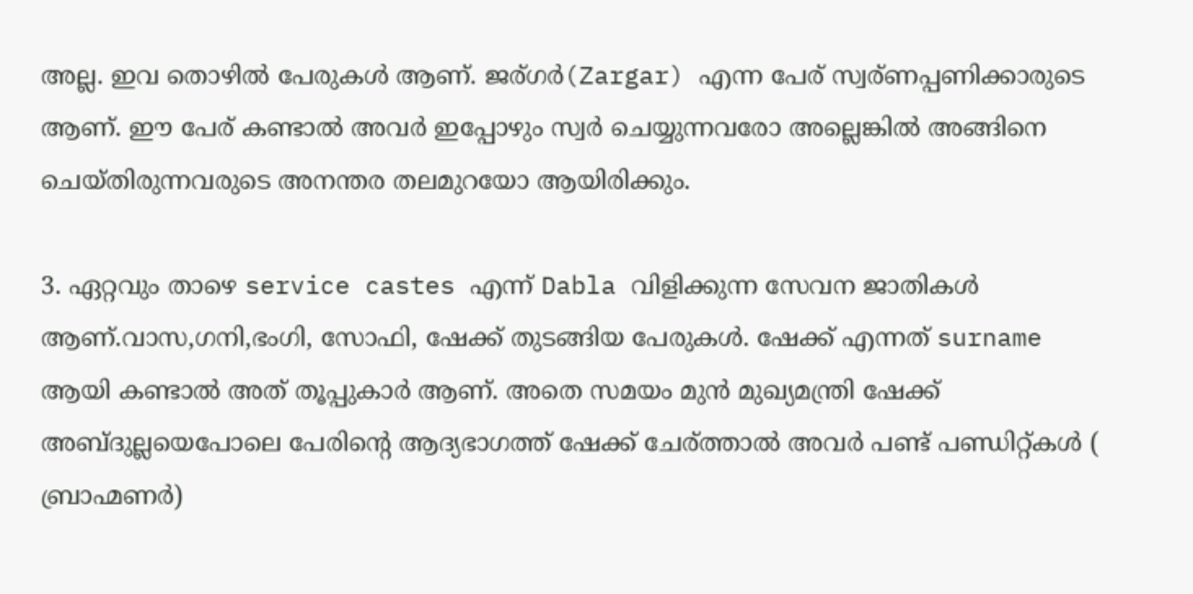അല്ല. ഇവ തൊഴില്‍ പേരുകള്‍ ആണ്. ജര്ഗര്‍(Zargar) എന്ന പേര് സ്വര്ണപ്പണിക്കാരുടെ ആണ്. ഈ പേര് കണ്ടാല്‍ അവര്‍ ഇപ്പോഴും സ്വര്‍ ചെയ്യുന്നവരോ അല്ലെങ്കില്‍ അങ്ങിനെ ചെയ്തിരുന്നവരുടെ അനന്തര തലമുറയോ ആയിരിക്കും.

3. ഏറ്റവും താഴെ service castes എന്ന് Dabla വിളിക്കുന്ന സേവന ജാതികള്‍ ആണ്.വാസ,ഗനി,ഭംഗി, സോഫി, ഷേക്ക് തുടങ്ങിയ പേരുകള്‍. ഷേക്ക് എന്നത് surname ആയി കണ്ടാല്‍ അത് തൂപ്പുകാര്‍ ആണ്. അതെ സമയം മുന്‍ മുഖ്യമന്ത്രി ഷേക്ക് അബ്ദുല്ലയെപോലെ പേരിന്റെ ആദ്യഭാഗത്ത് ഷേക്ക് ചേര്ത്താല്‍ അവര്‍ പണ്ട് പണ്ഡിറ്റ്കള്‍ ( ബ്രാഹ്മണര്‍)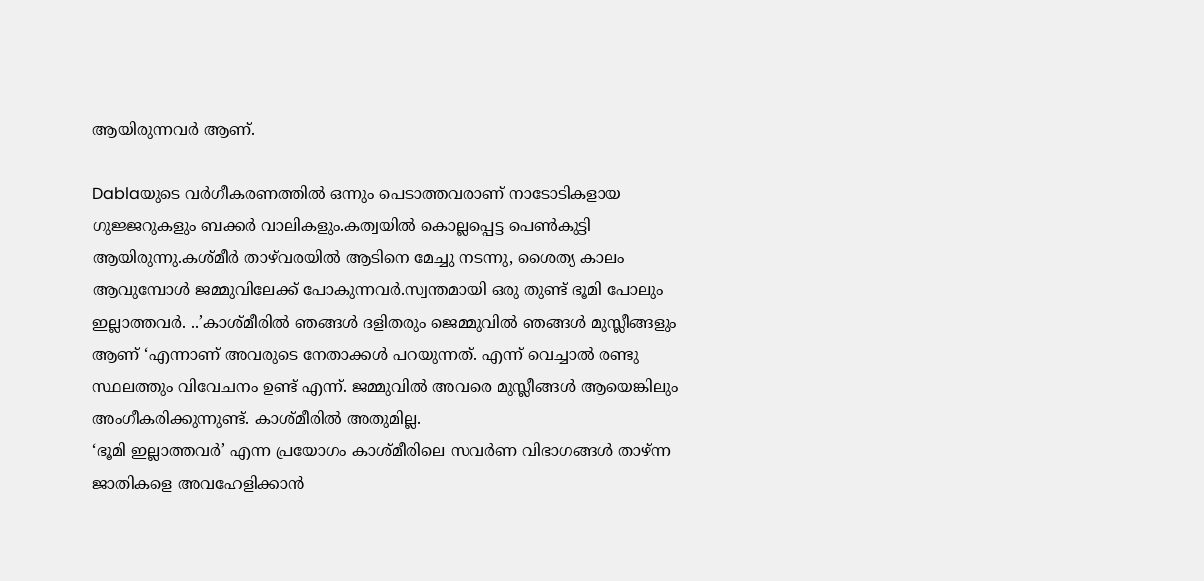ആയിരുന്നവര്‍ ആണ്.

Dablaയുടെ വര്‍ഗീകരണത്തില്‍ ഒന്നും പെടാത്തവരാണ് നാടോടികളായ ഗുജ്ജറുകളും ബക്കര്‍ വാലികളും.കത്വയില്‍ കൊല്ലപ്പെട്ട പെണ്‍കുട്ടി ആയിരുന്നു.കശ്മീര്‍ താഴ്‌വരയില്‍ ആടിനെ മേച്ചു നടന്നു, ശൈത്യ കാലം ആവുമ്പോള്‍ ജമ്മുവിലേക്ക് പോകുന്നവര്‍.സ്വന്തമായി ഒരു തുണ്ട് ഭൂമി പോലും ഇല്ലാത്തവര്‍. ..’കാശ്മീരില്‍ ഞങ്ങള്‍ ദളിതരും ജെമ്മുവില്‍ ഞങ്ങള്‍ മുസ്ലീങ്ങളും ആണ് ‘എന്നാണ് അവരുടെ നേതാക്കള്‍ പറയുന്നത്. എന്ന് വെച്ചാല്‍ രണ്ടു സ്ഥലത്തും വിവേചനം ഉണ്ട് എന്ന്. ജമ്മുവില്‍ അവരെ മുസ്ലീങ്ങള്‍ ആയെങ്കിലും അംഗീകരിക്കുന്നുണ്ട്. കാശ്മീരില്‍ അതുമില്ല.
‘ഭൂമി ഇല്ലാത്തവര്‍’ എന്ന പ്രയോഗം കാശ്മീരിലെ സവര്‍ണ വിഭാഗങ്ങള്‍ താഴ്ന്ന ജാതികളെ അവഹേളിക്കാന്‍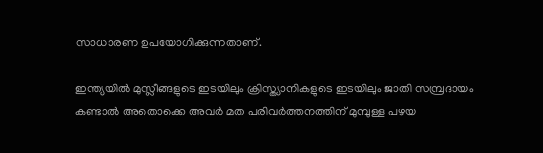സാധാരണ ഉപയോഗിക്കുന്നതാണ്.

ഇന്ത്യയില്‍ മുസ്ലീങ്ങളുടെ ഇടയിലും ക്രിസ്ത്യാനികളുടെ ഇടയിലും ജാതി സമ്പ്രദായം കണ്ടാല്‍ അതൊക്കെ അവര്‍ മത പരിവര്‍ത്തനത്തിന് മുമ്പുള്ള പഴയ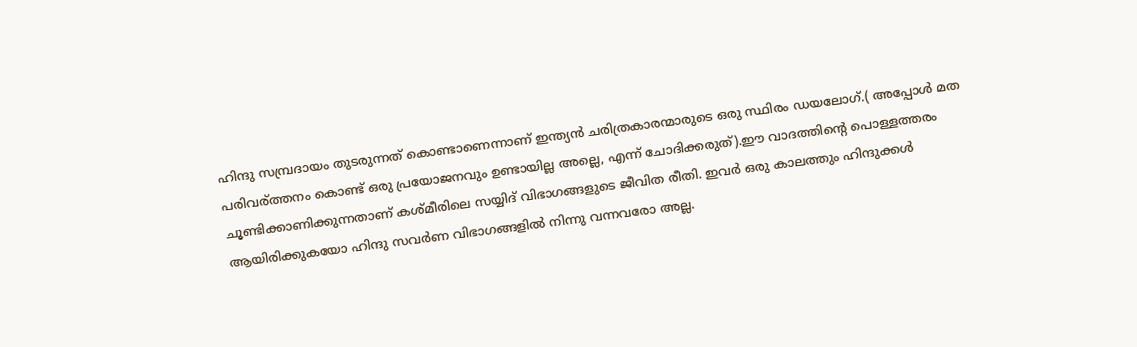ഹിന്ദു സമ്പ്രദായം തുടരുന്നത് കൊണ്ടാണെന്നാണ് ഇന്ത്യന്‍ ചരിത്രകാരന്മാരുടെ ഒരു സ്ഥിരം ഡയലോഗ്.( അപ്പോള്‍ മത പരിവര്ത്തനം കൊണ്ട് ഒരു പ്രയോജനവും ഉണ്ടായില്ല അല്ലെ, എന്ന് ചോദിക്കരുത്).ഈ വാദത്തിന്റെ പൊള്ളത്തരം ചൂണ്ടിക്കാണിക്കുന്നതാണ് കശ്മീരിലെ സയ്യിദ് വിഭാഗങ്ങളുടെ ജീവിത രീതി. ഇവര്‍ ഒരു കാലത്തും ഹിന്ദുക്കള്‍ ആയിരിക്കുകയോ ഹിന്ദു സവര്‍ണ വിഭാഗങ്ങളില്‍ നിന്നു വന്നവരോ അല്ല.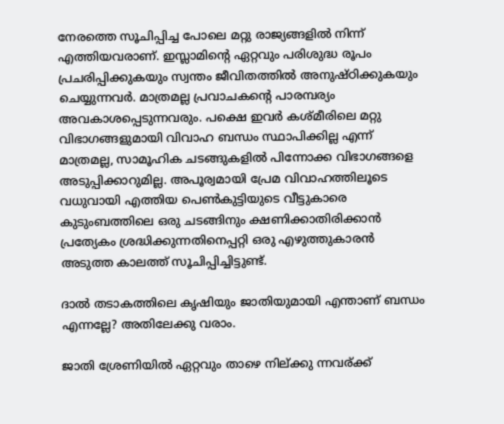നേരത്തെ സൂചിപ്പിച്ച പോലെ മറ്റു രാജ്യങ്ങളില്‍ നിന്ന് എത്തിയവരാണ്. ഇസ്ലാമിന്റെ ഏറ്റവും പരിശുദ്ധ രൂപം പ്രചരിപ്പിക്കുകയും സ്വന്തം ജീവിതത്തില്‍ അനുഷ്ഠിക്കുകയും ചെയ്യുന്നവര്‍. മാത്രമല്ല പ്രവാചകന്റെ പാരമ്പര്യം അവകാശപ്പെടുന്നവരും. പക്ഷെ ഇവര്‍ കശ്മീരിലെ മറ്റു വിഭാഗങ്ങളുമായി വിവാഹ ബന്ധം സ്ഥാപിക്കില്ല എന്ന് മാത്രമല്ല, സാമൂഹിക ചടങ്ങുകളില്‍ പിന്നോക്ക വിഭാഗങ്ങളെ അടുപ്പിക്കാറുമില്ല. അപൂര്വമായി പ്രേമ വിവാഹത്തിലൂടെ വധുവായി എത്തിയ പെണ്‍കുട്ടിയുടെ വീട്ടുകാരെ കുടുംബത്തിലെ ഒരു ചടങ്ങിനും ക്ഷണിക്കാതിരിക്കാന്‍ പ്രത്യേകം ശ്രദ്ധിക്കുന്നതിനെപ്പറ്റി ഒരു എഴുത്തുകാരന്‍ അടുത്ത കാലത്ത് സൂചിപ്പിച്ചിട്ടുണ്ട്.

ദാല്‍ തടാകത്തിലെ കൃഷിയും ജാതിയുമായി എന്താണ് ബന്ധം എന്നല്ലേ? അതിലേക്കു വരാം.

ജാതി ശ്രേണിയില്‍ ഏറ്റവും താഴെ നില്ക്കു ന്നവര്ക്ക്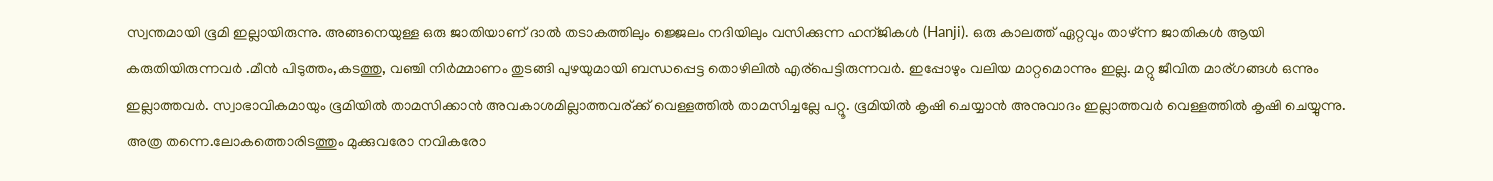സ്വന്തമായി ഭൂമി ഇല്ലായിരുന്നു. അങ്ങനെയുള്ള ഒരു ജാതിയാണ് ദാല്‍ തടാകത്തിലും ജ്ജെലം നദിയിലും വസിക്കുന്ന ഹന്ജികള്‍ (Hanji). ഒരു കാലത്ത് ഏറ്റവും താഴ്ന്ന ജാതികള്‍ ആയി കരുതിയിരുന്നവര്‍ .മീന്‍ പിടുത്തം,കടത്തു, വഞ്ചി നിര്‍മ്മാണം തുടങ്ങി പുഴയുമായി ബന്ധപ്പെട്ട തൊഴിലില്‍ എര്‌പെട്ടിരുന്നവര്‍. ഇപ്പോഴും വലിയ മാറ്റമൊന്നും ഇല്ല. മറ്റു ജീവിത മാര്ഗങ്ങള്‍ ഒന്നും ഇല്ലാത്തവര്‍. സ്വാഭാവികമായും ഭൂമിയില്‍ താമസിക്കാന്‍ അവകാശമില്ലാത്തവര്ക്ക് വെള്ളത്തില്‍ താമസിച്ചല്ലേ പറ്റൂ. ഭൂമിയില്‍ കൃഷി ചെയ്യാന്‍ അനുവാദം ഇല്ലാത്തവര്‍ വെള്ളത്തില്‍ കൃഷി ചെയ്യുന്നു. അത്ര തന്നെ.ലോകത്തൊരിടത്തും മുക്കുവരോ നവികരോ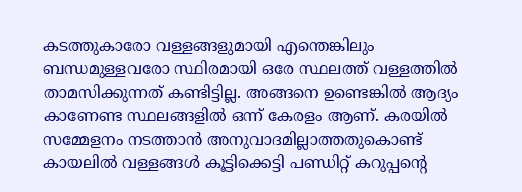കടത്തുകാരോ വള്ളങ്ങളുമായി എന്തെങ്കിലും ബന്ധമുള്ളവരോ സ്ഥിരമായി ഒരേ സ്ഥലത്ത് വള്ളത്തില്‍ താമസിക്കുന്നത് കണ്ടിട്ടില്ല. അങ്ങനെ ഉണ്ടെങ്കില്‍ ആദ്യം കാണേണ്ട സ്ഥലങ്ങളില്‍ ഒന്ന് കേരളം ആണ്. കരയില്‍ സമ്മേളനം നടത്താന്‍ അനുവാദമില്ലാത്തതുകൊണ്ട് കായലില്‍ വള്ളങ്ങള്‍ കൂട്ടിക്കെട്ടി പണ്ഡിറ്റ് കറുപ്പന്റെ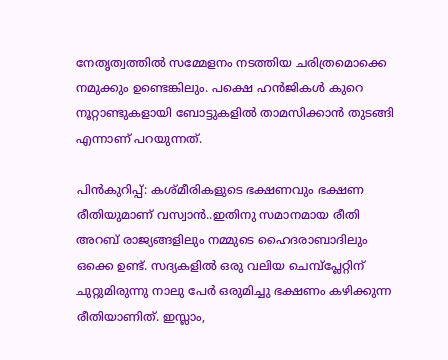നേതൃത്വത്തില്‍ സമ്മേളനം നടത്തിയ ചരിത്രമൊക്കെ നമുക്കും ഉണ്ടെങ്കിലും. പക്ഷെ ഹന്‍ജികള്‍ കുറെ നൂറ്റാണ്ടുകളായി ബോട്ടുകളില്‍ താമസിക്കാന്‍ തുടങ്ങി എന്നാണ് പറയുന്നത്.

പിന്‍കുറിപ്പ്: കശ്മീരികളുടെ ഭക്ഷണവും ഭക്ഷണ രീതിയുമാണ് വസ്വാന്‍..ഇതിനു സമാനമായ രീതി അറബ് രാജ്യങ്ങളിലും നമ്മുടെ ഹൈദരാബാദിലും ഒക്കെ ഉണ്ട്. സദ്യകളില്‍ ഒരു വലിയ ചെമ്പ്‌പ്ലേറ്റിന് ചുറ്റുമിരുന്നു നാലു പേര്‍ ഒരുമിച്ചു ഭക്ഷണം കഴിക്കുന്ന രീതിയാണിത്. ഇസ്ലാം,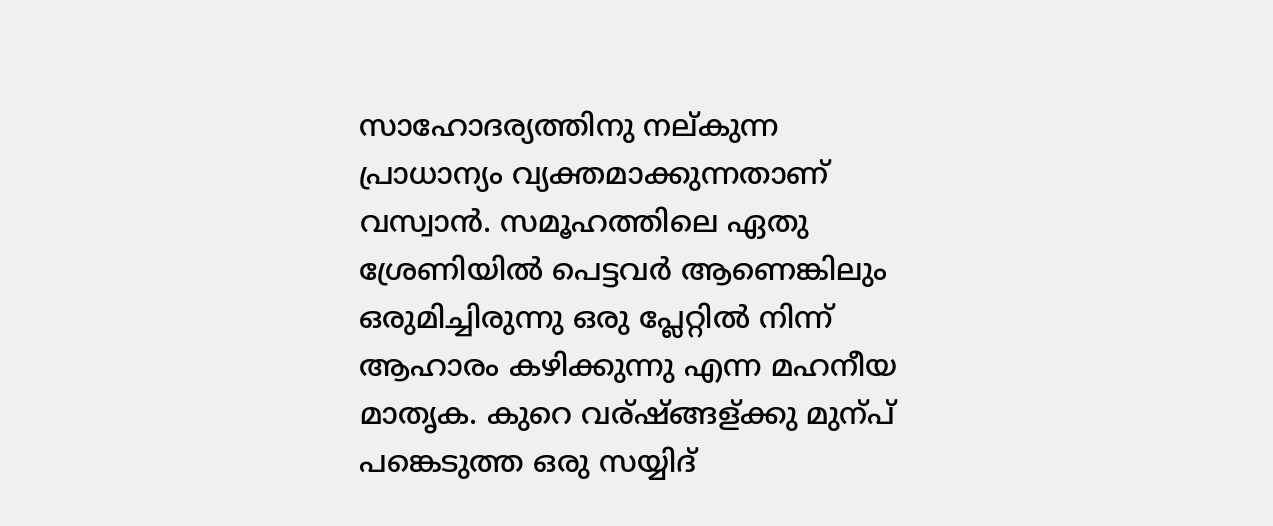സാഹോദര്യത്തിനു നല്കുന്ന പ്രാധാന്യം വ്യക്തമാക്കുന്നതാണ് വസ്വാന്‍. സമൂഹത്തിലെ ഏതു ശ്രേണിയില്‍ പെട്ടവര്‍ ആണെങ്കിലും ഒരുമിച്ചിരുന്നു ഒരു പ്ലേറ്റില്‍ നിന്ന് ആഹാരം കഴിക്കുന്നു എന്ന മഹനീയ മാതൃക. കുറെ വര്ഷ്ങ്ങള്ക്കു മുന്പ് പങ്കെടുത്ത ഒരു സയ്യിദ്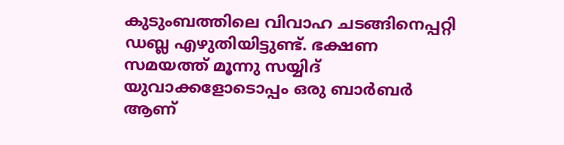കുടുംബത്തിലെ വിവാഹ ചടങ്ങിനെപ്പറ്റി ഡബ്ല എഴുതിയിട്ടുണ്ട്. ഭക്ഷണ സമയത്ത് മൂന്നു സയ്യിദ് യുവാക്കളോടൊപ്പം ഒരു ബാര്‍ബര്‍ ആണ്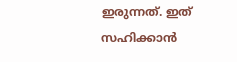ഇരുന്നത്. ഇത് സഹിക്കാന്‍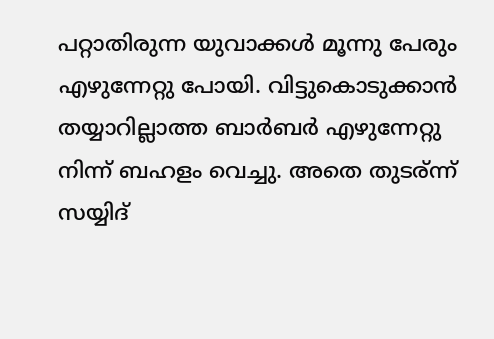പറ്റാതിരുന്ന യുവാക്കള്‍ മൂന്നു പേരും എഴുന്നേറ്റു പോയി. വിട്ടുകൊടുക്കാന്‍ തയ്യാറില്ലാത്ത ബാര്‍ബര്‍ എഴുന്നേറ്റു നിന്ന് ബഹളം വെച്ചു. അതെ തുടര്ന്ന് സയ്യിദ്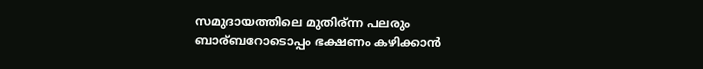സമുദായത്തിലെ മുതിര്ന്ന പലരും ബാര്ബറോടൊപ്പം ഭക്ഷണം കഴിക്കാന്‍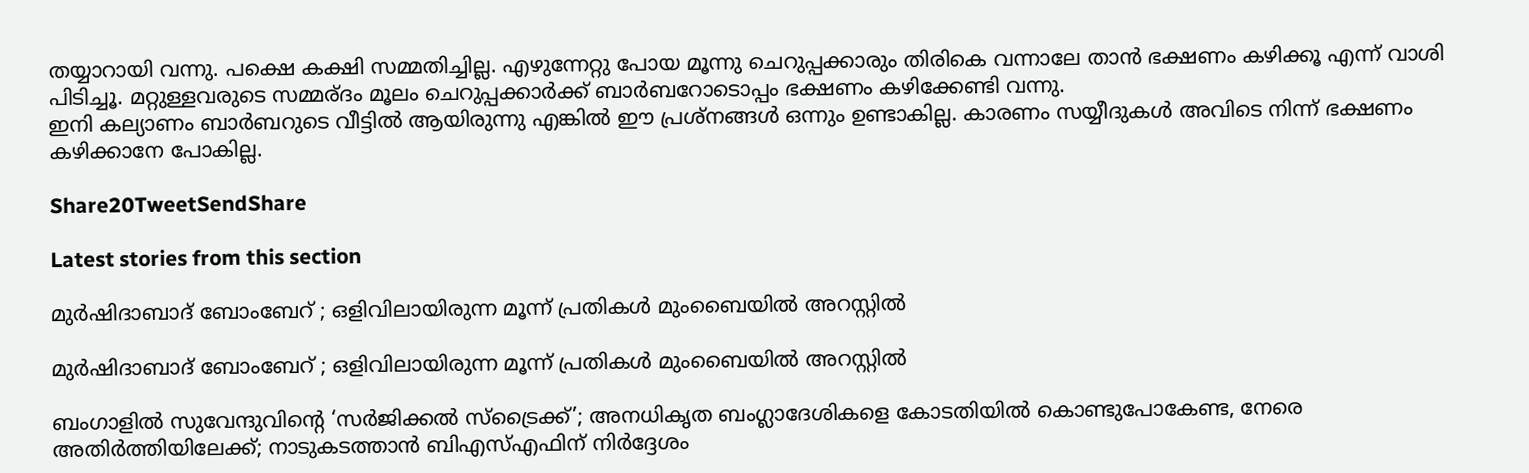തയ്യാറായി വന്നു. പക്ഷെ കക്ഷി സമ്മതിച്ചില്ല. എഴുന്നേറ്റു പോയ മൂന്നു ചെറുപ്പക്കാരും തിരികെ വന്നാലേ താന്‍ ഭക്ഷണം കഴിക്കൂ എന്ന് വാശി പിടിച്ചൂ. മറ്റുള്ളവരുടെ സമ്മര്ദം മൂലം ചെറുപ്പക്കാര്‍ക്ക് ബാര്‍ബറോടൊപ്പം ഭക്ഷണം കഴിക്കേണ്ടി വന്നു.
ഇനി കല്യാണം ബാര്‍ബറുടെ വീട്ടില്‍ ആയിരുന്നു എങ്കില്‍ ഈ പ്രശ്‌നങ്ങള്‍ ഒന്നും ഉണ്ടാകില്ല. കാരണം സയ്യീദുകള്‍ അവിടെ നിന്ന് ഭക്ഷണം കഴിക്കാനേ പോകില്ല.

Share20TweetSendShare

Latest stories from this section

മുർഷിദാബാദ് ബോംബേറ് ; ഒളിവിലായിരുന്ന മൂന്ന് പ്രതികൾ മുംബൈയിൽ അറസ്റ്റിൽ

മുർഷിദാബാദ് ബോംബേറ് ; ഒളിവിലായിരുന്ന മൂന്ന് പ്രതികൾ മുംബൈയിൽ അറസ്റ്റിൽ

ബംഗാളിൽ സുവേന്ദുവിന്റെ ‘സർജിക്കൽ സ്ട്രൈക്ക്’; അനധികൃത ബംഗ്ലാദേശികളെ കോടതിയിൽ കൊണ്ടുപോകേണ്ട, നേരെ അതിർത്തിയിലേക്ക്; നാടുകടത്താൻ ബിഎസ്എഫിന് നിർദ്ദേശം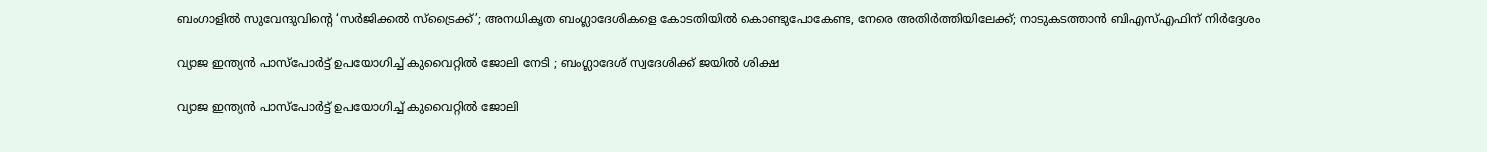ബംഗാളിൽ സുവേന്ദുവിന്റെ ‘സർജിക്കൽ സ്ട്രൈക്ക്’; അനധികൃത ബംഗ്ലാദേശികളെ കോടതിയിൽ കൊണ്ടുപോകേണ്ട, നേരെ അതിർത്തിയിലേക്ക്; നാടുകടത്താൻ ബിഎസ്എഫിന് നിർദ്ദേശം

വ്യാജ ഇന്ത്യൻ പാസ്പോർട്ട് ഉപയോഗിച്ച് കുവൈറ്റിൽ ജോലി നേടി ; ബംഗ്ലാദേശ് സ്വദേശിക്ക് ജയിൽ ശിക്ഷ

വ്യാജ ഇന്ത്യൻ പാസ്പോർട്ട് ഉപയോഗിച്ച് കുവൈറ്റിൽ ജോലി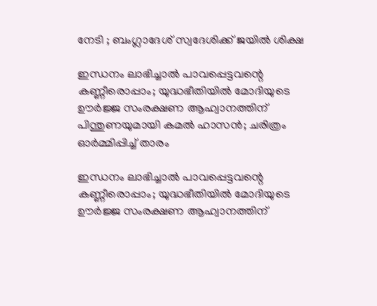നേടി ; ബംഗ്ലാദേശ് സ്വദേശിക്ക് ജയിൽ ശിക്ഷ

ഇന്ധനം ലാഭിച്ചാൽ പാവപ്പെട്ടവന്റെ കണ്ണീരൊപ്പാം; യുദ്ധഭീതിയിൽ മോദിയുടെ ഊർജ്ജ സംരക്ഷണ ആഹ്വാനത്തിന് പിന്തുണയുമായി കമൽ ഹാസൻ; ചരിത്രം ഓർമ്മിപ്പിച്ച് താരം

ഇന്ധനം ലാഭിച്ചാൽ പാവപ്പെട്ടവന്റെ കണ്ണീരൊപ്പാം; യുദ്ധഭീതിയിൽ മോദിയുടെ ഊർജ്ജ സംരക്ഷണ ആഹ്വാനത്തിന്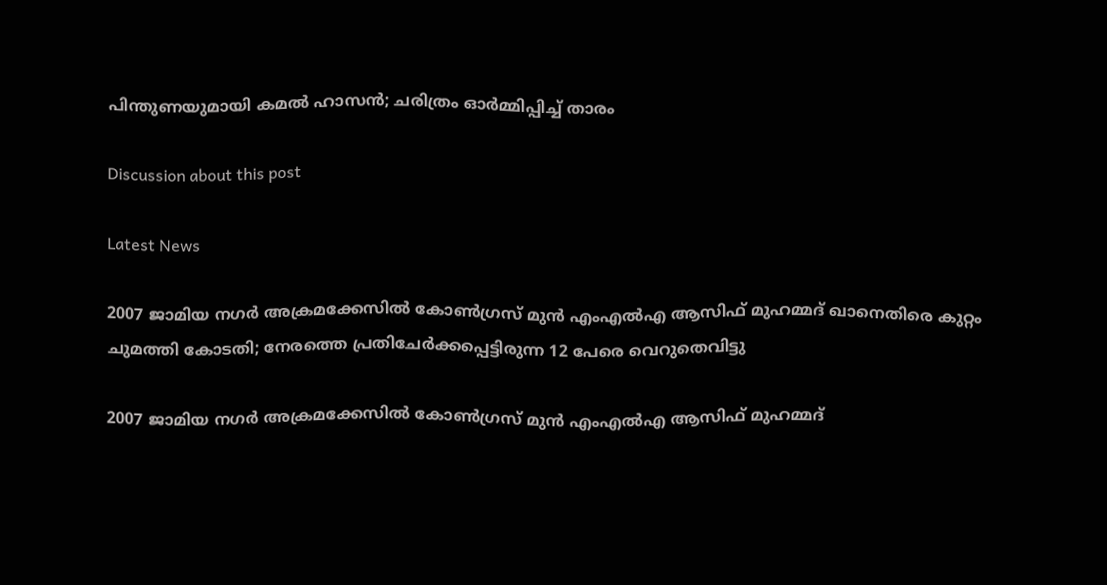പിന്തുണയുമായി കമൽ ഹാസൻ; ചരിത്രം ഓർമ്മിപ്പിച്ച് താരം

Discussion about this post

Latest News

2007 ജാമിയ നഗർ അക്രമക്കേസിൽ കോൺഗ്രസ് മുൻ എംഎൽഎ ആസിഫ് മുഹമ്മദ് ഖാനെതിരെ കുറ്റം ചുമത്തി കോടതി; നേരത്തെ പ്രതിചേർക്കപ്പെട്ടിരുന്ന 12 പേരെ വെറുതെവിട്ടു

2007 ജാമിയ നഗർ അക്രമക്കേസിൽ കോൺഗ്രസ് മുൻ എംഎൽഎ ആസിഫ് മുഹമ്മദ്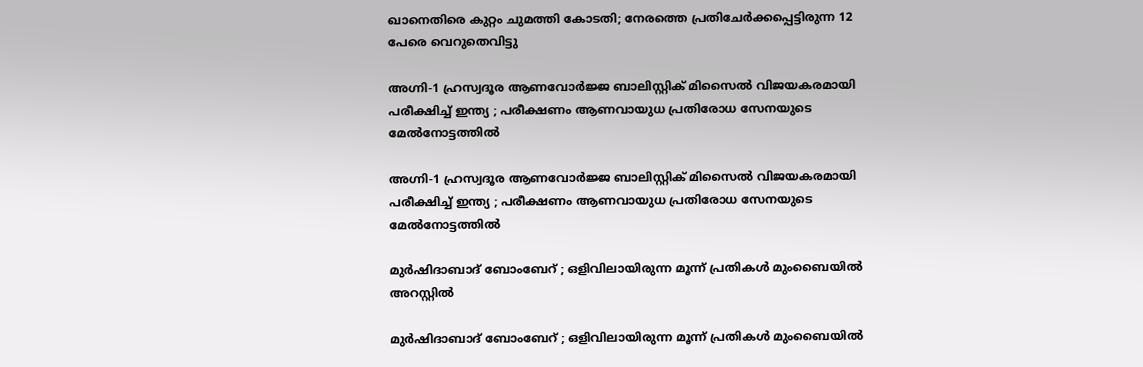ഖാനെതിരെ കുറ്റം ചുമത്തി കോടതി; നേരത്തെ പ്രതിചേർക്കപ്പെട്ടിരുന്ന 12 പേരെ വെറുതെവിട്ടു

അഗ്നി-1 ഹ്രസ്വദൂര ആണവോർജ്ജ ബാലിസ്റ്റിക് മിസൈൽ വിജയകരമായി പരീക്ഷിച്ച് ഇന്ത്യ ; പരീക്ഷണം ആണവായുധ പ്രതിരോധ സേനയുടെ മേൽനോട്ടത്തിൽ

അഗ്നി-1 ഹ്രസ്വദൂര ആണവോർജ്ജ ബാലിസ്റ്റിക് മിസൈൽ വിജയകരമായി പരീക്ഷിച്ച് ഇന്ത്യ ; പരീക്ഷണം ആണവായുധ പ്രതിരോധ സേനയുടെ മേൽനോട്ടത്തിൽ

മുർഷിദാബാദ് ബോംബേറ് ; ഒളിവിലായിരുന്ന മൂന്ന് പ്രതികൾ മുംബൈയിൽ അറസ്റ്റിൽ

മുർഷിദാബാദ് ബോംബേറ് ; ഒളിവിലായിരുന്ന മൂന്ന് പ്രതികൾ മുംബൈയിൽ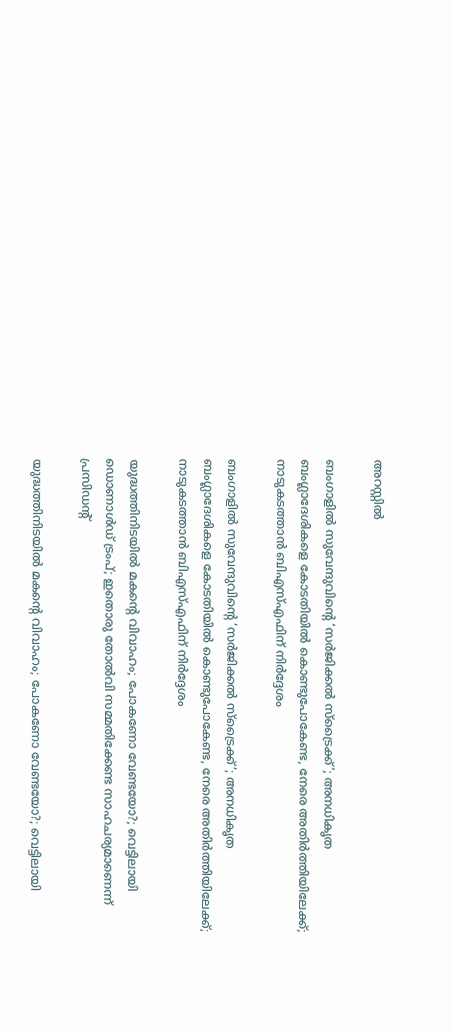അറസ്റ്റിൽ

ബംഗാളിൽ സുവേന്ദുവിന്റെ ‘സർജിക്കൽ സ്ട്രൈക്ക്’; അനധികൃത ബംഗ്ലാദേശികളെ കോടതിയിൽ കൊണ്ടുപോകേണ്ട, നേരെ അതിർത്തിയിലേക്ക്; നാടുകടത്താൻ ബിഎസ്എഫിന് നിർദ്ദേശം

ബംഗാളിൽ സുവേന്ദുവിന്റെ ‘സർജിക്കൽ സ്ട്രൈക്ക്’; അനധികൃത ബംഗ്ലാദേശികളെ കോടതിയിൽ കൊണ്ടുപോകേണ്ട, നേരെ അതിർത്തിയിലേക്ക്; നാടുകടത്താൻ ബിഎസ്എഫിന് നിർദ്ദേശം

യുദ്ധത്തിനിടയിൽ മകന്റെ വിവാഹം; പോകണോ വേണ്ടയോ?; വെട്ടിലായി ഡൊണാൾഡ് ട്രംപ്; ഇതൊരു തോൽവി സമ്മതിക്കേണ്ട സാഹചര്യമാണെന്ന് പ്രസിഡന്റ്

യുദ്ധത്തിനിടയിൽ മകന്റെ വിവാഹം; പോകണോ വേണ്ടയോ?; വെട്ടിലായി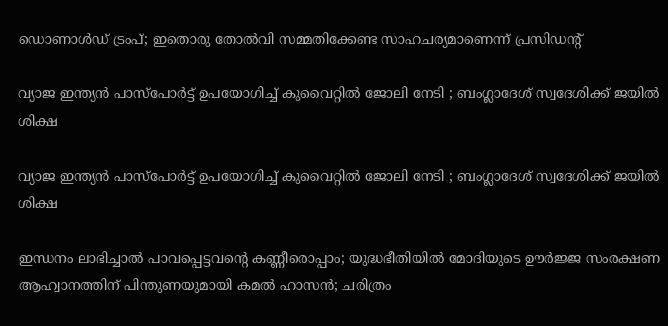ഡൊണാൾഡ് ട്രംപ്; ഇതൊരു തോൽവി സമ്മതിക്കേണ്ട സാഹചര്യമാണെന്ന് പ്രസിഡന്റ്

വ്യാജ ഇന്ത്യൻ പാസ്പോർട്ട് ഉപയോഗിച്ച് കുവൈറ്റിൽ ജോലി നേടി ; ബംഗ്ലാദേശ് സ്വദേശിക്ക് ജയിൽ ശിക്ഷ

വ്യാജ ഇന്ത്യൻ പാസ്പോർട്ട് ഉപയോഗിച്ച് കുവൈറ്റിൽ ജോലി നേടി ; ബംഗ്ലാദേശ് സ്വദേശിക്ക് ജയിൽ ശിക്ഷ

ഇന്ധനം ലാഭിച്ചാൽ പാവപ്പെട്ടവന്റെ കണ്ണീരൊപ്പാം; യുദ്ധഭീതിയിൽ മോദിയുടെ ഊർജ്ജ സംരക്ഷണ ആഹ്വാനത്തിന് പിന്തുണയുമായി കമൽ ഹാസൻ; ചരിത്രം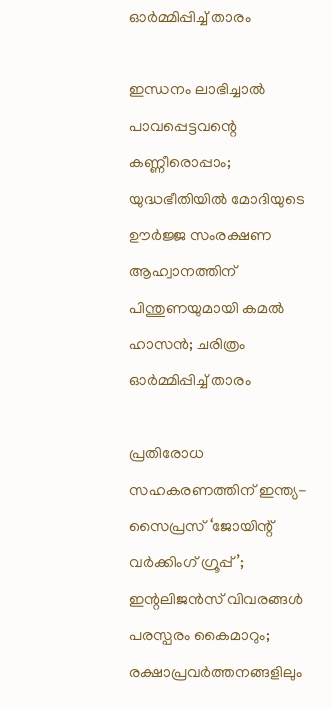ഓർമ്മിപ്പിച്ച് താരം

ഇന്ധനം ലാഭിച്ചാൽ പാവപ്പെട്ടവന്റെ കണ്ണീരൊപ്പാം; യുദ്ധഭീതിയിൽ മോദിയുടെ ഊർജ്ജ സംരക്ഷണ ആഹ്വാനത്തിന് പിന്തുണയുമായി കമൽ ഹാസൻ; ചരിത്രം ഓർമ്മിപ്പിച്ച് താരം

പ്രതിരോധ സഹകരണത്തിന് ഇന്ത്യ-സൈപ്രസ് ‘ജോയിന്റ് വർക്കിംഗ് ഗ്രൂപ്പ്’; ഇന്റലിജൻസ് വിവരങ്ങൾ പരസ്പരം കൈമാറും; രക്ഷാപ്രവർത്തനങ്ങളിലും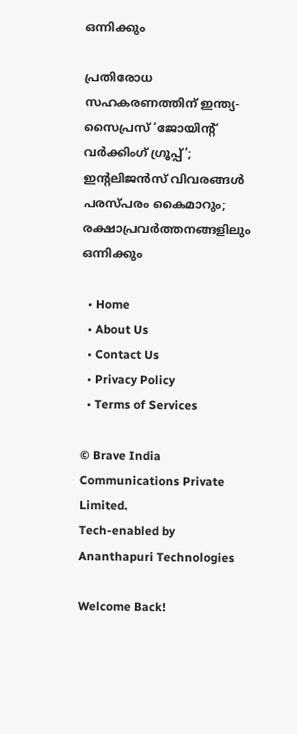ഒന്നിക്കും

പ്രതിരോധ സഹകരണത്തിന് ഇന്ത്യ-സൈപ്രസ് ‘ജോയിന്റ് വർക്കിംഗ് ഗ്രൂപ്പ്’; ഇന്റലിജൻസ് വിവരങ്ങൾ പരസ്പരം കൈമാറും; രക്ഷാപ്രവർത്തനങ്ങളിലും ഒന്നിക്കും

  • Home
  • About Us
  • Contact Us
  • Privacy Policy
  • Terms of Services

© Brave India Communications Private Limited.
Tech-enabled by Ananthapuri Technologies

Welcome Back!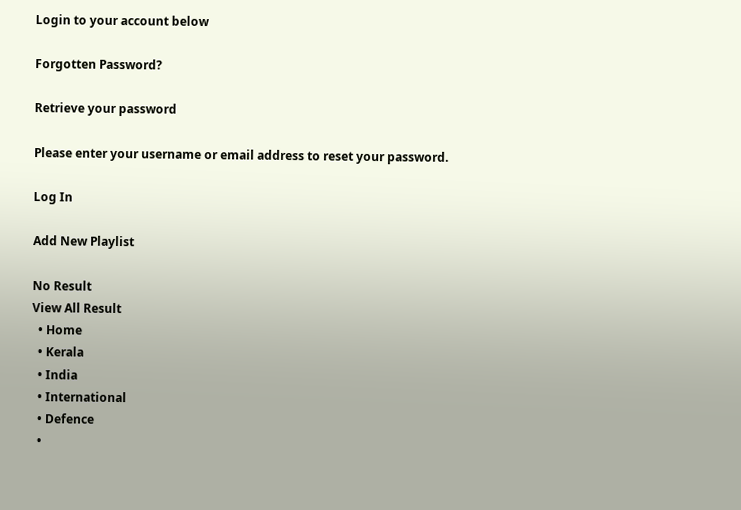Login to your account below

Forgotten Password?

Retrieve your password

Please enter your username or email address to reset your password.

Log In

Add New Playlist

No Result
View All Result
  • Home
  • Kerala
  • India
  • International
  • Defence
  •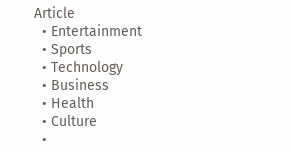Article
  • Entertainment
  • Sports
  • Technology
  • Business
  • Health
  • Culture
  •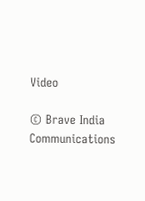Video

© Brave India Communications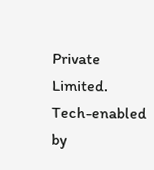Private Limited.
Tech-enabled by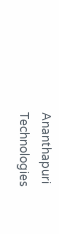Ananthapuri Technologies